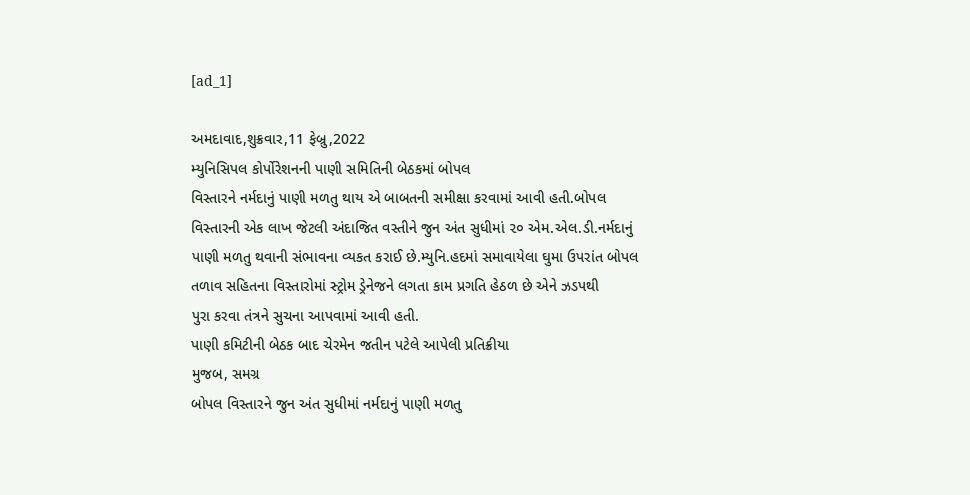[ad_1]

અમદાવાદ,શુક્રવાર,11 ફેબ્રુ,2022
મ્યુનિસિપલ કોર્પોરેશનની પાણી સમિતિની બેઠકમાં બોપલ
વિસ્તારને નર્મદાનું પાણી મળતુ થાય એ બાબતની સમીક્ષા કરવામાં આવી હતી.બોપલ
વિસ્તારની એક લાખ જેટલી અંદાજિત વસ્તીને જુન અંત સુધીમાં ૨૦ એમ.એલ.ડી.નર્મદાનું
પાણી મળતુ થવાની સંભાવના વ્યકત કરાઈ છે.મ્યુનિ.હદમાં સમાવાયેલા ઘુમા ઉપરાંત બોપલ
તળાવ સહિતના વિસ્તારોમાં સ્ટ્રોમ ડ્રેનેજને લગતા કામ પ્રગતિ હેઠળ છે એને ઝડપથી
પુરા કરવા તંત્રને સુચના આપવામાં આવી હતી.
પાણી કમિટીની બેઠક બાદ ચેરમેન જતીન પટેલે આપેલી પ્રતિક્રીયા
મુજબ, સમગ્ર
બોપલ વિસ્તારને જુન અંત સુધીમાં નર્મદાનું પાણી મળતુ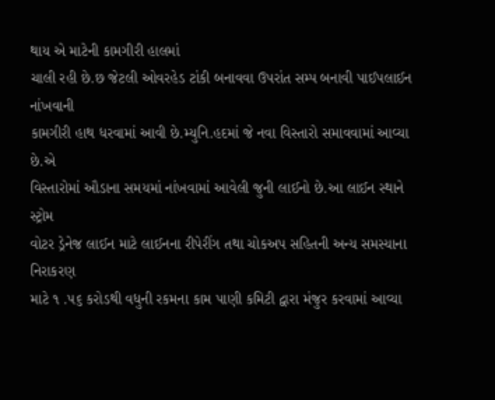થાય એ માટેની કામગીરી હાલમાં
ચાલી રહી છે.છ જેટલી ઓવરહેડ ટાંકી બનાવવા ઉપરાંત સમ્પ બનાવી પાઈપલાઈન નાંખવાની
કામગીરી હાથ ધરવામાં આવી છે.મ્યુનિ.હદમાં જે નવા વિસ્તારો સમાવવામાં આવ્યા છે.એ
વિસ્તારોમાં ઔડાના સમયમાં નાંખવામાં આવેલી જુની લાઈનો છે.આ લાઈન સ્થાને સ્ટ્રોમ
વોટર ડ્રેનેજ લાઈન માટે લાઈનના રીપેરીંગ તથા ચોકઅપ સહિતની અન્ય સમસ્યાના નિરાકરણ
માટે ૧ .૫૬ કરોડથી વધુની રકમના કામ પાણી કમિટી દ્વારા મંજુર કરવામાં આવ્યા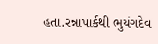હતા.રન્નાપાર્કથી ભુયંગદેવ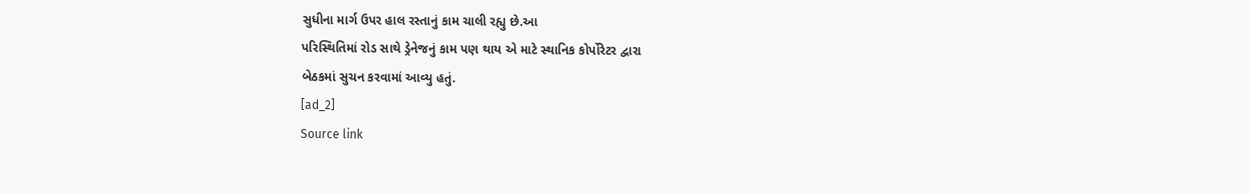સુધીના માર્ગ ઉપર હાલ રસ્તાનું કામ ચાલી રહ્યુ છે.આ
પરિસ્થિતિમાં રોડ સાથે ડ્રેનેજનું કામ પણ થાય એ માટે સ્થાનિક કોર્પોરેટર દ્વારા
બેઠકમાં સુચન કરવામાં આવ્યુ હતું.
[ad_2]
Source link